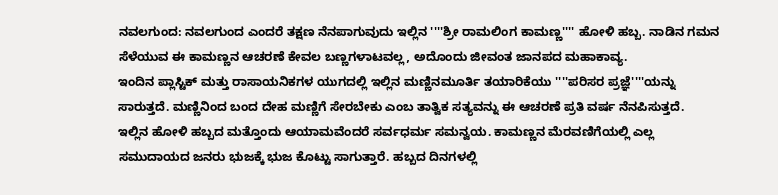ನವಲಗುಂದ: ನವಲಗುಂದ ಎಂದರೆ ತಕ್ಷಣ ನೆನಪಾಗುವುದು ಇಲ್ಲಿನ ''''ಶ್ರೀ ರಾಮಲಿಂಗ ಕಾಮಣ್ಣ'''' ಹೋಳಿ ಹಬ್ಬ. ನಾಡಿನ ಗಮನ ಸೆಳೆಯುವ ಈ ಕಾಮಣ್ಣನ ಆಚರಣೆ ಕೇವಲ ಬಣ್ಣಗಳಾಟವಲ್ಲ, ಅದೊಂದು ಜೀವಂತ ಜಾನಪದ ಮಹಾಕಾವ್ಯ.
ಇಂದಿನ ಪ್ಲಾಸ್ಟಿಕ್ ಮತ್ತು ರಾಸಾಯನಿಕಗಳ ಯುಗದಲ್ಲಿ ಇಲ್ಲಿನ ಮಣ್ಣಿನಮೂರ್ತಿ ತಯಾರಿಕೆಯು ''''ಪರಿಸರ ಪ್ರಜ್ಞೆ''''ಯನ್ನು ಸಾರುತ್ತದೆ. ಮಣ್ಣಿನಿಂದ ಬಂದ ದೇಹ ಮಣ್ಣಿಗೆ ಸೇರಬೇಕು ಎಂಬ ತಾತ್ವಿಕ ಸತ್ಯವನ್ನು ಈ ಆಚರಣೆ ಪ್ರತಿ ವರ್ಷ ನೆನಪಿಸುತ್ತದೆ.
ಇಲ್ಲಿನ ಹೋಳಿ ಹಬ್ಬದ ಮತ್ತೊಂದು ಆಯಾಮವೆಂದರೆ ಸರ್ವಧರ್ಮ ಸಮನ್ವಯ. ಕಾಮಣ್ಣನ ಮೆರವಣಿಗೆಯಲ್ಲಿ ಎಲ್ಲ ಸಮುದಾಯದ ಜನರು ಭುಜಕ್ಕೆ ಭುಜ ಕೊಟ್ಟು ಸಾಗುತ್ತಾರೆ. ಹಬ್ಬದ ದಿನಗಳಲ್ಲಿ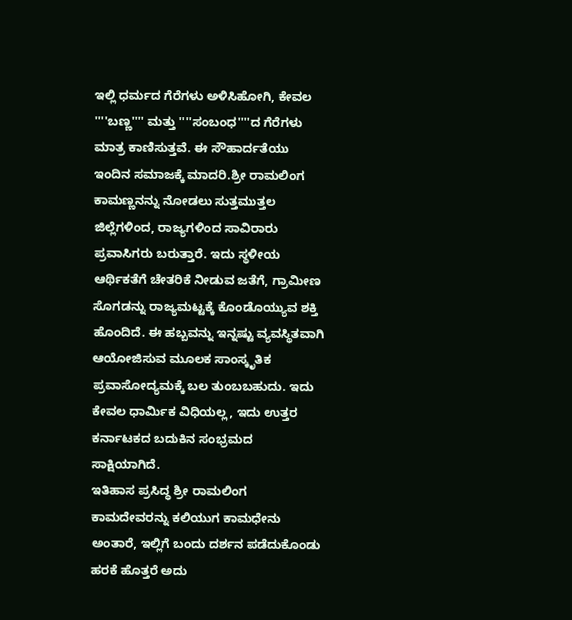ಇಲ್ಲಿ ಧರ್ಮದ ಗೆರೆಗಳು ಅಳಿಸಿಹೋಗಿ, ಕೇವಲ ''''ಬಣ್ಣ'''' ಮತ್ತು ''''ಸಂಬಂಧ''''ದ ಗೆರೆಗಳು ಮಾತ್ರ ಕಾಣಿಸುತ್ತವೆ. ಈ ಸೌಹಾರ್ದತೆಯು ಇಂದಿನ ಸಮಾಜಕ್ಕೆ ಮಾದರಿ.ಶ್ರೀ ರಾಮಲಿಂಗ ಕಾಮಣ್ಣನನ್ನು ನೋಡಲು ಸುತ್ತಮುತ್ತಲ ಜಿಲ್ಲೆಗಳಿಂದ, ರಾಜ್ಯಗಳಿಂದ ಸಾವಿರಾರು ಪ್ರವಾಸಿಗರು ಬರುತ್ತಾರೆ. ಇದು ಸ್ಥಳೀಯ ಆರ್ಥಿಕತೆಗೆ ಚೇತರಿಕೆ ನೀಡುವ ಜತೆಗೆ, ಗ್ರಾಮೀಣ ಸೊಗಡನ್ನು ರಾಜ್ಯಮಟ್ಟಕ್ಕೆ ಕೊಂಡೊಯ್ಯುವ ಶಕ್ತಿ ಹೊಂದಿದೆ. ಈ ಹಬ್ಬವನ್ನು ಇನ್ನಷ್ಟು ವ್ಯವಸ್ಥಿತವಾಗಿ ಆಯೋಜಿಸುವ ಮೂಲಕ ಸಾಂಸ್ಕೃತಿಕ ಪ್ರವಾಸೋದ್ಯಮಕ್ಕೆ ಬಲ ತುಂಬಬಹುದು. ಇದು ಕೇವಲ ಧಾರ್ಮಿಕ ವಿಧಿಯಲ್ಲ, ಇದು ಉತ್ತರ ಕರ್ನಾಟಕದ ಬದುಕಿನ ಸಂಭ್ರಮದ ಸಾಕ್ಷಿಯಾಗಿದೆ.
ಇತಿಹಾಸ ಪ್ರಸಿದ್ಧ ಶ್ರೀ ರಾಮಲಿಂಗ ಕಾಮದೇವರನ್ನು ಕಲಿಯುಗ ಕಾಮಧೇನು ಅಂತಾರೆ, ಇಲ್ಲಿಗೆ ಬಂದು ದರ್ಶನ ಪಡೆದುಕೊಂಡು ಹರಕೆ ಹೊತ್ತರೆ ಅದು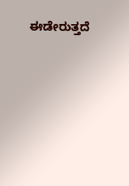ಈಡೇರುತ್ತದೆ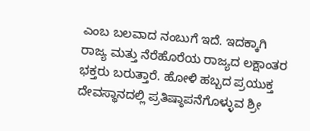ಎಂಬ ಬಲವಾದ ನಂಬುಗೆ ಇದೆ. ಇದಕ್ಕಾಗಿ ರಾಜ್ಯ ಮತ್ತು ನೆರೆಹೊರೆಯ ರಾಜ್ಯದ ಲಕ್ಷಾಂತರ ಭಕ್ತರು ಬರುತ್ತಾರೆ. ಹೋಳಿ ಹಬ್ಬದ ಪ್ರಯುಕ್ತ ದೇವಸ್ಥಾನದಲ್ಲಿ ಪ್ರತಿಷ್ಠಾಪನೆಗೊಳ್ಳುವ ಶ್ರೀ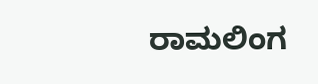ರಾಮಲಿಂಗ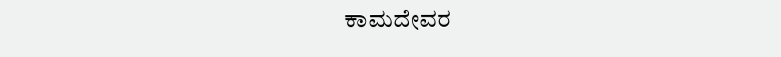ಕಾಮದೇವರ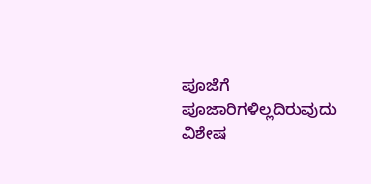ಪೂಜೆಗೆ ಪೂಜಾರಿಗಳಿಲ್ಲದಿರುವುದು ವಿಶೇಷ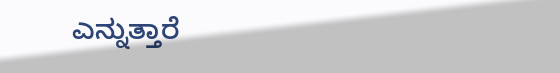ಎನ್ನುತ್ತಾರೆ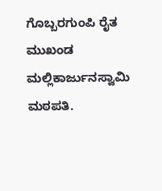ಗೊಬ್ಬರಗುಂಪಿ ರೈತ ಮುಖಂಡ ಮಲ್ಲಿಕಾರ್ಜುನಸ್ವಾಮಿ ಮಠಪತಿ.